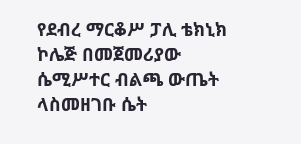የደብረ ማርቆሥ ፓሊ ቴክኒክ ኮሌጅ በመጀመሪያው ሴሚሥተር ብልጫ ውጤት ላስመዘገቡ ሴት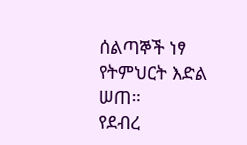ሰልጣኞች ነፃ የትምህርት እድል ሠጠ።
የደብረ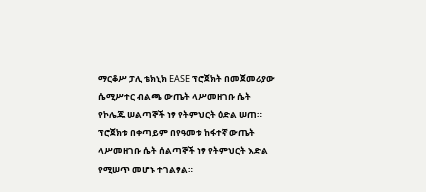ማርቆሥ ፓሊ ቴክኒክ EASE ፕሮጀክት በመጀመሪያው ሴሚሥተር ብልጫ ውጤት ላሥመዘገቡ ሴት የኮሌጁ ሠልጣኞች ነፃ የትምህርት ዕድል ሠጠ።
ፕሮጀክቱ በቀጣይም በየዓመቱ ከፋተኛ ውጤት ላሥመዘገቡ ሴት ሰልጣኞች ነፃ የትምህርት እድል የሚሠጥ መሆኑ ተገልፃል።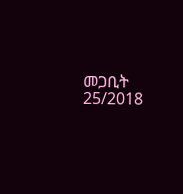መጋቢት 25/2018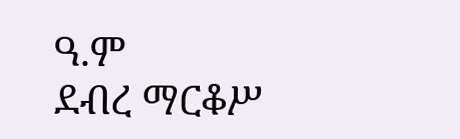ዓ.ም
ደብረ ማርቆሥ